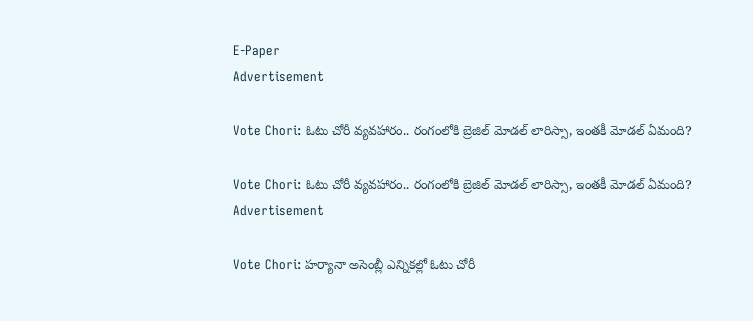E-Paper
Advertisement

Vote Chori: ఓటు చోరీ వ్యవహారం.. రంగంలోకి బ్రెజిల్ మోడల్ లారిస్సా, ఇంతకీ మోడల్ ఏమంది?

Vote Chori: ఓటు చోరీ వ్యవహారం.. రంగంలోకి బ్రెజిల్ మోడల్ లారిస్సా, ఇంతకీ మోడల్ ఏమంది?
Advertisement

Vote Chori: హర్యానా అసెంబ్లీ ఎన్నికల్లో ఓటు చోరీ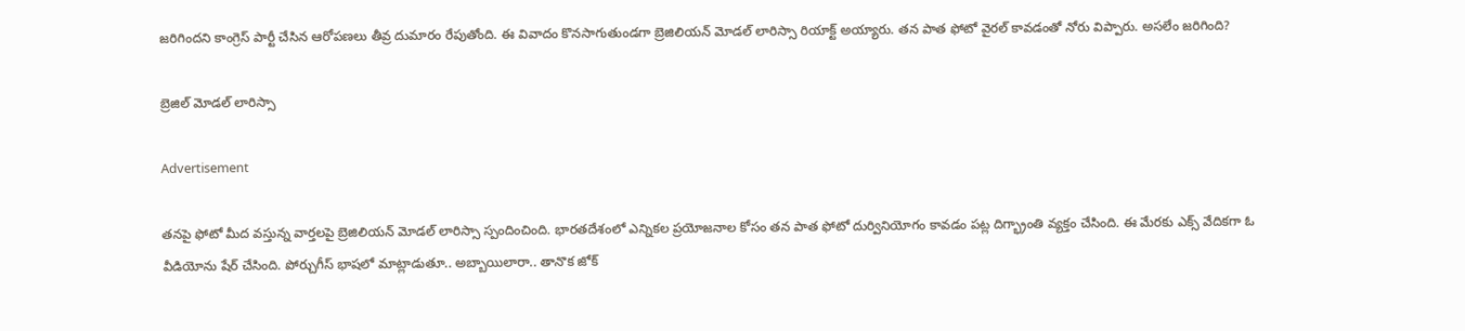జరిగిందని కాంగ్రెస్ పార్టీ చేసిన ఆరోపణలు తీవ్ర దుమారం రేపుతోంది. ఈ వివాదం కొనసాగుతుండగా బ్రెజిలియన్ మోడల్ లారిస్సా రియాక్ట్ అయ్యారు. తన పాత ఫోటో వైరల్ కావడంతో నోరు విప్పారు. అసలేం జరిగింది?

బ్రెజిల్ మోడల్ లారిస్సా

Advertisement

తనపై ఫోటో మీద వస్తున్న వార్తలపై బ్రెజిలియన్ మోడల్ లారిస్సా స్పందించింది. భారతదేశంలో ఎన్నికల ప్రయోజనాల కోసం తన పాత ఫోటో దుర్వినియోగం కావడం పట్ల దిగ్భ్రాంతి వ్యక్తం చేసింది. ఈ మేరకు ఎక్స్ వేదికగా ఓ వీడియోను షేర్ చేసింది. పోర్చుగీస్ భాషలో మాట్లాడుతూ.. అబ్బాయిలారా.. తానొక జోక్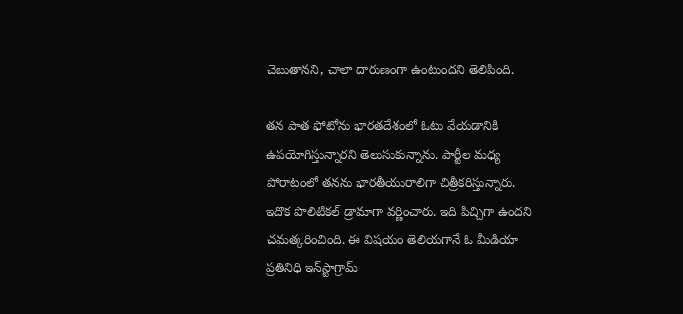చెబుతానని, చాలా దారుణంగా ఉంటుందని తెలిపింది.

తన పాత ఫోటోను భారతదేశంలో ఓటు వేయడానికి ఉపయోగిస్తున్నారని తెలుసుకున్నాను. పార్టీల మధ్య పోరాటంలో తనను భారతీయురాలిగా చిత్రీకరిస్తున్నారు.  ఇదొక పొలిటికల్ డ్రామాగా వర్ణించారు. ఇది పిచ్చిగా ఉందని చమత్కరించింది. ఈ విషయం తెలియగానే ఓ మీడియా ప్రతినిధి ఇన్‌స్టాగ్రామ్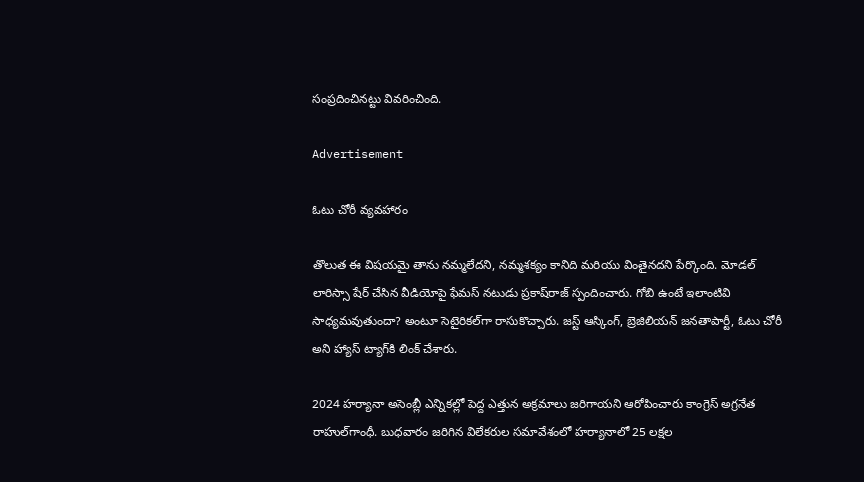సంప్రదించినట్టు వివరించింది.

Advertisement

ఓటు చోరీ వ్యవహారం

తొలుత ఈ విషయమై తాను నమ్మలేదని, నమ్మశక్యం కానిది మరియు వింతైనదని పేర్కొంది. మోడల్ లారిస్సా షేర్ చేసిన వీడియోపై ఫేమస్ నటుడు ప్రకాష్‌రాజ్ స్పందించారు. గోబి ఉంటే ఇలాంటివి సాధ్యమవుతుందా? అంటూ సెటైరికల్‌గా రాసుకొచ్చారు. జస్ట్ ఆస్కింగ్, బ్రెజిలియన్ జనతాపార్టీ, ఓటు చోరీ అని హ్యాస్ ట్యాగ్‌‌కి లింక్ చేశారు.

2024 హర్యానా అసెంబ్లీ ఎన్నికల్లో పెద్ద ఎత్తున అక్రమాలు జరిగాయని ఆరోపించారు కాంగ్రెస్ అగ్రనేత రాహుల్‌గాంధీ. బుధవారం జరిగిన విలేకరుల సమావేశంలో హర్యానాలో 25 లక్షల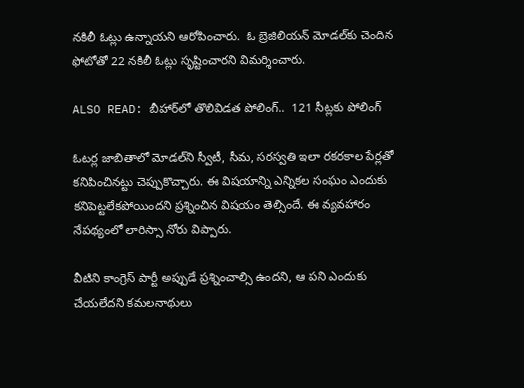నకిలీ ఓట్లు ఉన్నాయని ఆరోపించారు.  ఓ బ్రెజిలియన్ మోడల్‌కు చెందిన ఫోటోతో 22 నకిలీ ఓట్లు సృష్టించారని విమర్శించారు.

ALSO READ: బీహార్‌లో తొలివిడత పోలింగ్..  121 సీట్లకు పోలింగ్

ఓటర్ల జాబితాలో మోడల్‌ని స్వీటీ, సీమ, సరస్వతి ఇలా రకరకాల పేర్లతో కనిపించినట్టు చెప్పుకొచ్చారు. ఈ విషయాన్ని ఎన్నికల సంఘం ఎందుకు కనిపెట్టలేకపోయిందని ప్రశ్నించిన విషయం తెల్సిందే. ఈ వ్యవహారం నేపథ్యంలో లారిస్సా నోరు విప్పారు.

వీటిని కాంగ్రెస్ పార్టీ అప్పుడే ప్రశ్నించాల్సి ఉందని, ఆ పని ఎందుకు చేయలేదని కమలనాథులు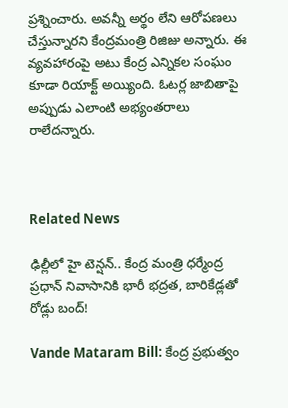ప్రశ్నించారు. అవన్నీ అర్థం లేని ఆరోపణలు చేస్తున్నారని కేంద్రమంత్రి రిజిజు అన్నారు. ఈ వ్యవహారంపై అటు కేంద్ర ఎన్నికల సంఘం కూడా రియాక్ట్ అయ్యింది. ఓటర్ల జాబితాపై అప్పుడు ఎలాంటి అభ్యంతరాలు రాలేదన్నారు.



Related News

ఢిల్లీలో హై టెన్షన్.. కేంద్ర మంత్రి ధర్మేంద్ర ప్రధాన్ నివాసానికి భారీ భద్రత, బారికేడ్లతో రోడ్లు బంద్!

Vande Mataram Bill: కేంద్ర ప్రభుత్వం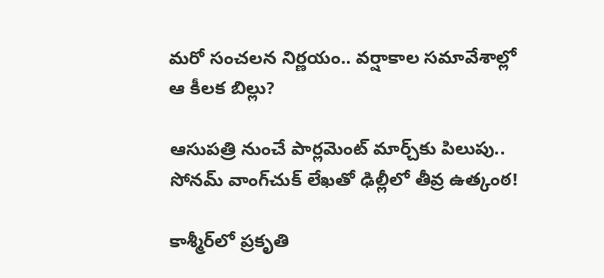మరో సంచలన నిర్ణయం.. వర్షాకాల సమావేశాల్లో ఆ కీలక బిల్లు?

ఆసుపత్రి నుంచే పార్లమెంట్ మార్చ్‌కు పిలుపు.. సోనమ్ వాంగ్‌చుక్ లేఖతో ఢిల్లీలో తీవ్ర ఉత్కంఠ!

కాశ్మీర్‌లో ప్రకృతి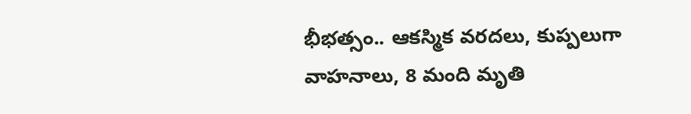భీభత్సం.. ఆకస్మిక వరదలు, కుప్పలుగా వాహనాలు, 8 మంది మృతి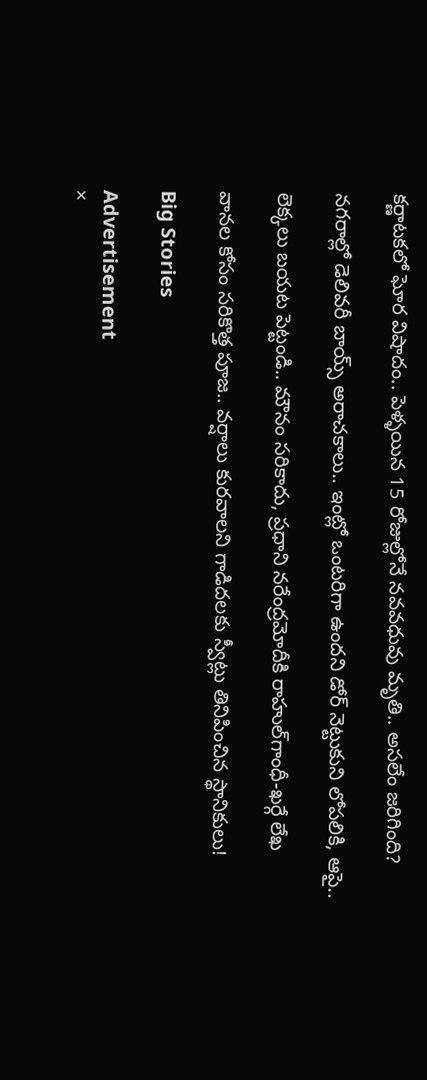కర్ణాటకలో ఘోర విషాదం.. పెళ్ళయిన 15 రోజుల్లోనే నవవధువు మృతి.. అసలేం జరిగింది?

నగరాల్లో డెలివరీ బాయ్స్ అరాచకాలు.. ఇంట్లో ఒంటరిగా ఉందని డోర్ నెట్టుకుని లోపలికి, ఆపై..

లెక్కలు బయట పెట్టండి.. మౌనం సరికాదు, ప్రధాని నరేంద్రమోదీకి రాహుల్‌‌గాంధీ-ఖర్గే లేఖ

వానల కోసం సరికొత్త పూజ.. వర్షాలు కురవాలని గాడిదలకు స్వీట్లు తినిపించిన స్థానికులు!

Big Stories

Advertisement
×